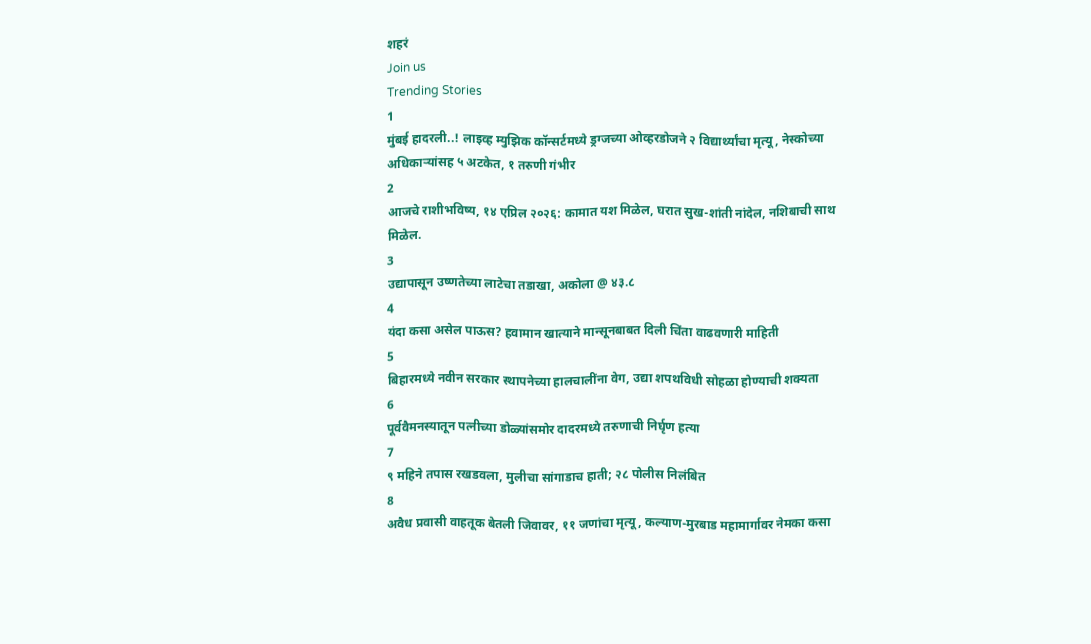शहरं
Join us
Trending Stories
1
मुंबई हादरली..! लाइव्ह म्युझिक कॉन्सर्टमध्ये ड्रग्जच्या ओव्हरडोजने २ विद्यार्थ्यांचा मृत्यू, नेस्कोच्या अधिकाऱ्यांसह ५ अटकेत, १ तरुणी गंभीर
2
आजचे राशीभविष्य, १४ एप्रिल २०२६: कामात यश मिळेल, घरात सुख-शांती नांदेल, नशिबाची साथ मिळेल.
3
उद्यापासून उष्णतेच्या लाटेचा तडाखा, अकोला @ ४३.८
4
यंदा कसा असेल पाऊस? हवामान खात्याने मान्सूनबाबत दिली चिंता वाढवणारी माहिती
5
बिहारमध्ये नवीन सरकार स्थापनेच्या हालचालींना वेग, उद्या शपथविधी सोहळा होण्याची शक्यता
6
पूर्ववैमनस्यातून पत्नीच्या डोळ्यांसमोर दादरमध्ये तरुणाची निर्घृण हत्या
7
९ महिने तपास रखडवला, मुलीचा सांगाडाच हाती; २८ पोलीस निलंबित
8
अवैध प्रवासी वाहतूक बेतली जिवावर, ११ जणांचा मृत्यू, कल्याण-मुरबाड महामार्गावर नेमका कसा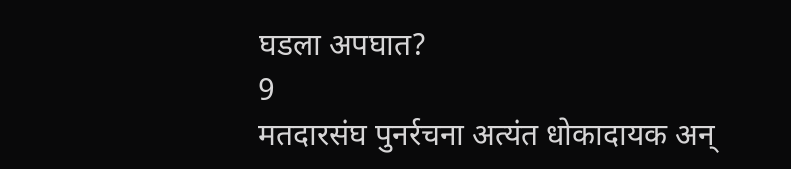घडला अपघात?
9
मतदारसंघ पुनर्रचना अत्यंत धोकादायक अन्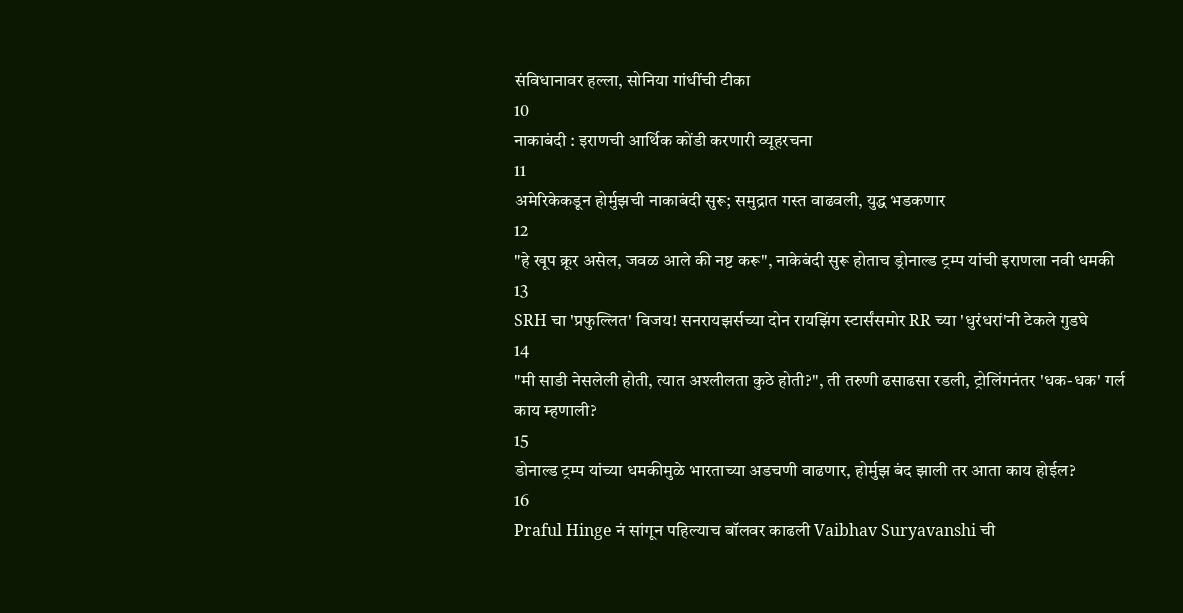संविधानावर हल्ला, सोनिया गांधींची टीका
10
नाकाबंदी : इराणची आर्थिक कोंडी करणारी व्यूहरचना
11
अमेरिकेकडून होर्मुझची नाकाबंदी सुरू; समुद्रात गस्त वाढवली, युद्ध भडकणार
12
"हे खूप क्रूर असेल, जवळ आले की नष्ट करू", नाकेबंदी सुरू होताच ड्रोनाल्ड ट्रम्प यांची इराणला नवी धमकी
13
SRH चा 'प्रफुल्लित' विजय! सनरायझर्सच्या दोन रायझिंग स्टार्संसमोर RR च्या 'धुरंधरां'नी टेकले गुडघे
14
"मी साडी नेसलेली होती, त्यात अश्लीलता कुठे होती?", ती तरुणी ढसाढसा रडली, ट्रोलिंगनंतर 'धक-धक' गर्ल काय म्हणाली?
15
डोनाल्ड ट्रम्प यांच्या धमकीमुळे भारताच्या अडचणी वाढणार, होर्मुझ बंद झाली तर आता काय होईल?
16
Praful Hinge नं सांगून पहिल्याच बॉलवर काढली Vaibhav Suryavanshi ची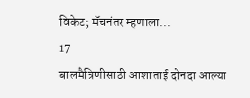विकेट; मॅचनंतर म्हणाला...
17
बालमैत्रिणीसाठी आशाताई दोनदा आल्या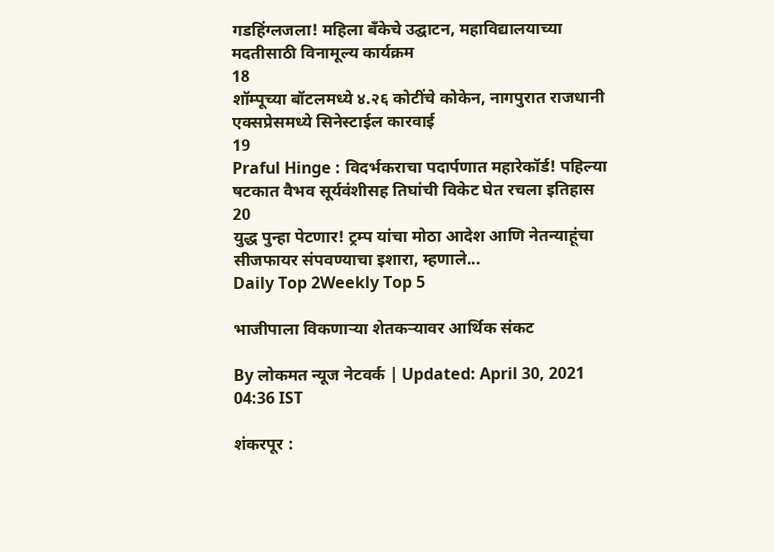गडहिंग्लजला! महिला बँकेचे उद्घाटन, महाविद्यालयाच्या मदतीसाठी विनामूल्य कार्यक्रम
18
शॉम्पूच्या बॉटलमध्ये ४.२६ कोटींचे कोकेन, नागपुरात राजधानी एक्सप्रेसमध्ये सिनेस्टाईल कारवाई
19
Praful Hinge : विदर्भकराचा पदार्पणात महारेकॉर्ड! पहिल्या षटकात वैभव सूर्यवंशीसह तिघांची विकेट घेत रचला इतिहास
20
युद्ध पुन्हा पेटणार! ट्रम्प यांचा मोठा आदेश आणि नेतन्याहूंचा सीजफायर संपवण्याचा इशारा, म्हणाले...
Daily Top 2Weekly Top 5

भाजीपाला विकणाऱ्या शेतकऱ्यावर आर्थिक संकट

By लोकमत न्यूज नेटवर्क | Updated: April 30, 2021 04:36 IST

शंकरपूर :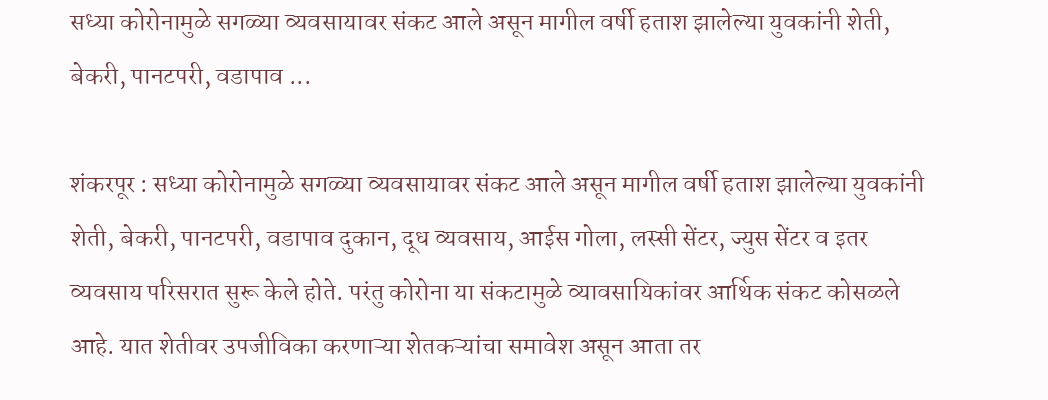सध्या कोरोनामुळे सगळ्या व्यवसायावर संकट आले असून मागील वर्षी हताश झालेल्या युवकांनी शेती, बेकरी, पानटपरी, वडापाव ...

शंकरपूर : सध्या कोरोनामुळे सगळ्या व्यवसायावर संकट आले असून मागील वर्षी हताश झालेल्या युवकांनी शेती, बेकरी, पानटपरी, वडापाव दुकान, दूध व्यवसाय, आईस गोला, लस्सी सेंटर, ज्युस सेंटर व इतर व्यवसाय परिसरात सुरू केले होते. परंतु कोरोना या संकटामुळे व्यावसायिकांवर आर्थिक संकट कोसळले आहे. यात शेतीवर उपजीविका करणाऱ्या शेतकऱ्यांचा समावेश असून आता तर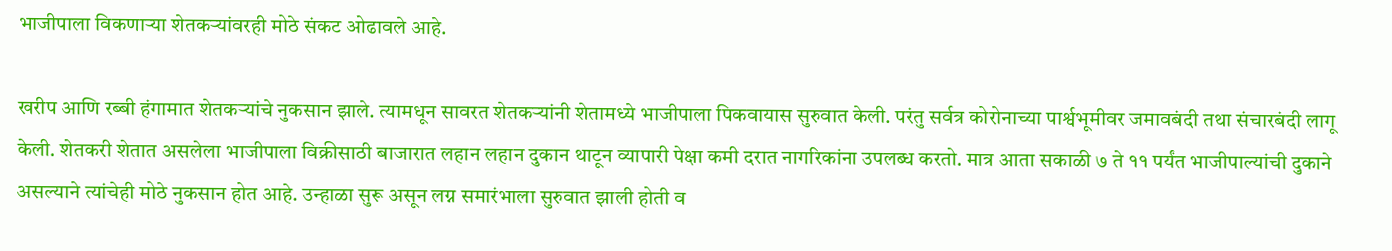भाजीपाला विकणाऱ्या शेतकऱ्यांवरही मोठे संकट ओढावले आहे.

खरीप आणि रब्बी हंगामात शेतकऱ्यांचे नुकसान झाले. त्यामधून सावरत शेतकऱ्यांनी शेतामध्ये भाजीपाला पिकवायास सुरुवात केली. परंतु सर्वत्र कोरोनाच्या पार्श्वभूमीवर जमावबंदी तथा संचारबंदी लागू केली. शेतकरी शेतात असलेला भाजीपाला विक्रीसाठी बाजारात लहान लहान दुकान थाटून व्यापारी पेक्षा कमी दरात नागरिकांना उपलब्ध करतो. मात्र आता सकाळी ७ ते ११ पर्यंत भाजीपाल्यांची दुकाने असल्याने त्यांचेही मोठे नुकसान होत आहे. उन्हाळा सुरू असून लग्न समारंभाला सुरुवात झाली होती व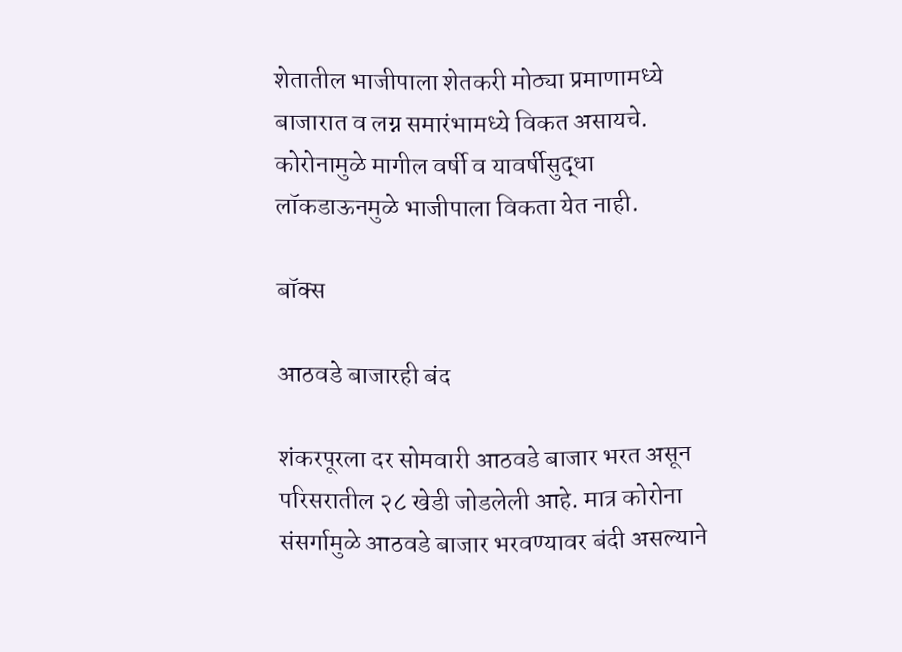शेतातील भाजीपाला शेतकरी मोठ्या प्रमाणामध्ये बाजारात व लग्न समारंभामध्ये विकत असायचे. कोरोनामुळे मागील वर्षी व यावर्षीसुद्धा लॉकडाऊनमुळे भाजीपाला विकता येत नाही.

बॉक्स

आठवडे बाजारही बंद

शंकरपूरला दर सोमवारी आठवडे बाजार भरत असून परिसरातील २८ खेडी जोडलेली आहे. मात्र कोरोना संसर्गामुळे आठवडे बाजार भरवण्यावर बंदी असल्याने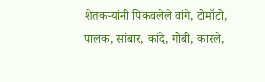शेतकऱ्यांनी पिकवलेले वांगे, टोमॉटो, पालक, सांबार, कांदे, गोबी, कारले,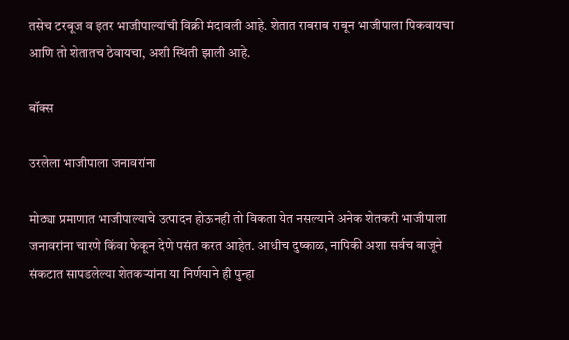तसेच टरबूज व इतर भाजीपाल्यांची विक्री मंदावली आहे. शेतात राबराब राबून भाजीपाला पिकवायचा आणि तो शेतातच ठेवायचा, अशी स्थिती झाली आहे.

बॉक्स

उरलेला भाजीपाला जनावरांना

मोठ्या प्रमाणात भाजीपाल्याचे उत्पादन होऊनही तो विकता येत नसल्याने अनेक शेतकरी भाजीपाला जनावरांना चारणे किंवा फेकून देणे पसंत करत आहेत. आधीच दुष्काळ, नापिकी अशा सर्वच बाजूने संकटात सापडलेल्या शेतकऱ्यांना या निर्णयाने ही पुन्हा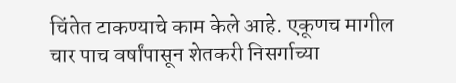चिंतेत टाकण्याचे काम केले आहे. एकूणच मागील चार पाच वर्षांपासून शेतकरी निसर्गाच्या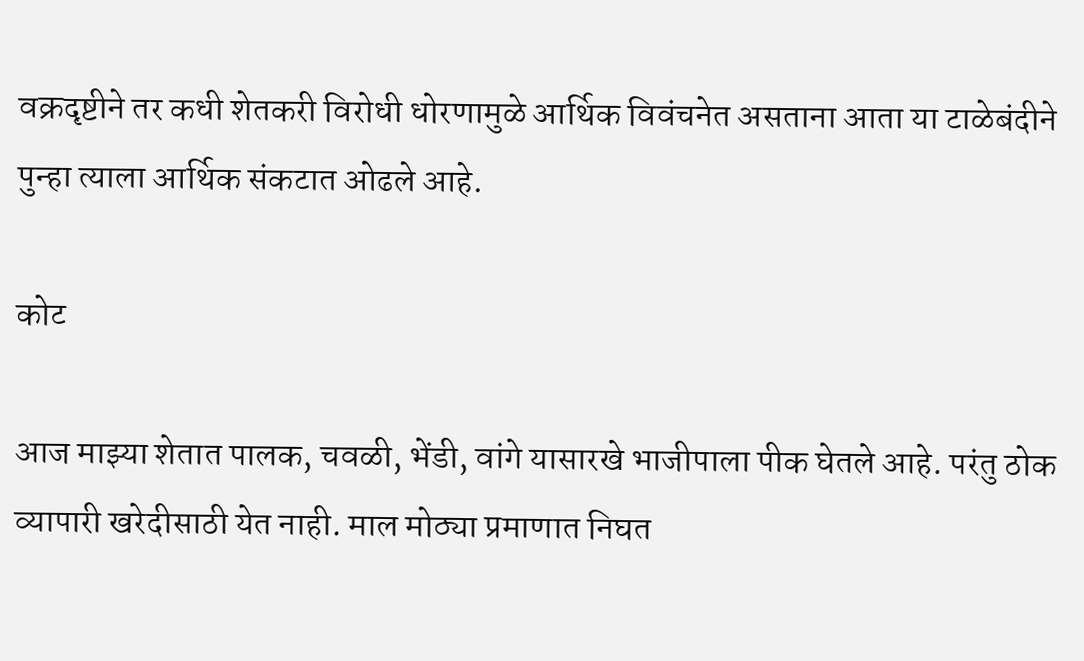वक्रदृष्टीने तर कधी शेतकरी विरोधी धोरणामुळे आर्थिक विवंचनेत असताना आता या टाळेबंदीने पुन्हा त्याला आर्थिक संकटात ओढले आहे.

कोट

आज माझ्या शेतात पालक, चवळी, भेंडी, वांगे यासारखे भाजीपाला पीक घेतले आहे. परंतु ठोक व्यापारी खरेदीसाठी येत नाही. माल मोठ्या प्रमाणात निघत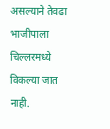असल्याने तेवढा भाजीपाला चिल्लरमध्ये विकल्या जात नाही.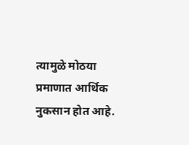त्यामुळे मोठया प्रमाणात आर्थिक नुकसान होत आहे.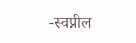-स्वप्नील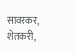सावरकर, शेतकरी,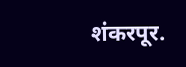शंकरपूर.